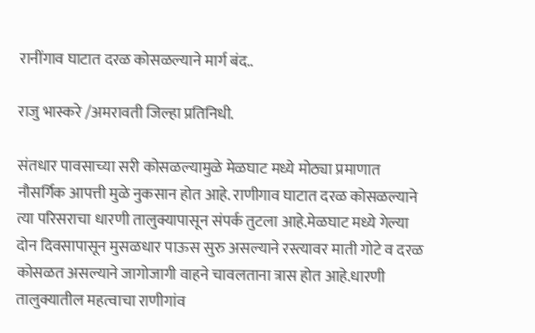रानींगाव घाटात दरळ कोसळल्याने मार्ग बंद..

राजु भास्करे /अमरावती जिल्हा प्रतिनिधी.

संतधार पावसाच्या सरी कोसळल्यामुळे मेळघाट मध्ये मोठ्या प्रमाणात नौसर्गिक आपत्ती मुळे नुकसान होत आहे. राणीगाव घाटात दरळ कोसळल्याने त्या परिसराचा धारणी तालुक्यापासून संपर्क तुटला आहे.मेळघाट मध्ये गेल्या दोन दिवसापासून मुसळधार पाऊस सुरु असल्याने रस्त्यावर माती गोटे व दरळ कोसळत असल्याने जागोजागी वाहने चावलताना त्रास होत आहे.धारणी तालुक्यातील महत्वाचा राणीगांव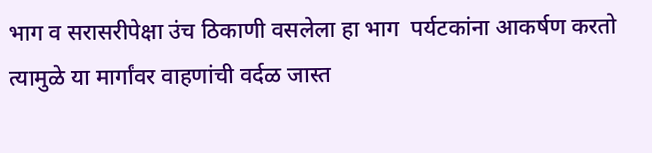भाग व सरासरीपेक्षा उंच ठिकाणी वसलेला हा भाग  पर्यटकांना आकर्षण करतो त्यामुळे या मार्गांवर वाहणांची वर्दळ जास्त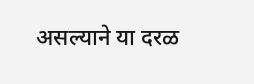असल्याने या दरळ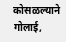कोसळल्याने गोलाई,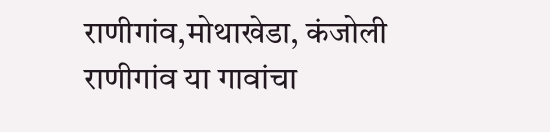राणीगांव,मोथाखेडा, कंजोली राणीगांव या गावांचा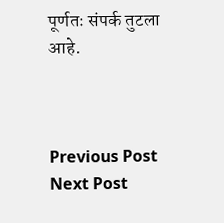पूर्णतः संपर्क तुटला आहे.



Previous Post Next Post